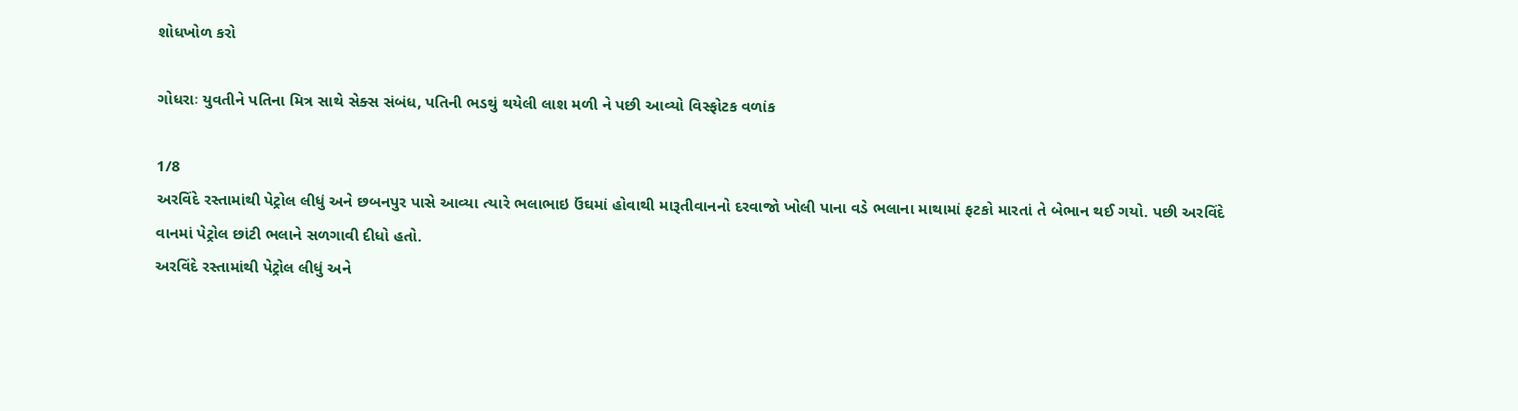શોધખોળ કરો

ગોધરાઃ યુવતીને પતિના મિત્ર સાથે સેક્સ સંબંધ, પતિની ભડથું થયેલી લાશ મળી ને પછી આવ્યો વિસ્ફોટક વળાંક

1/8
અરવિંદે રસ્તામાંથી પેટ્રોલ લીધું અને છબનપુર પાસે આવ્યા ત્યારે ભલાભાઇ ઉંઘમાં હોવાથી મારૂતીવાનનો દરવાજો ખોલી પાના વડે ભલાના માથામાં ફટકો મારતાં તે બેભાન થઈ ગયો. પછી અરવિંદે વાનમાં પેટ્રોલ છાંટી ભલાને સળગાવી દીધો હતો.
અરવિંદે રસ્તામાંથી પેટ્રોલ લીધું અને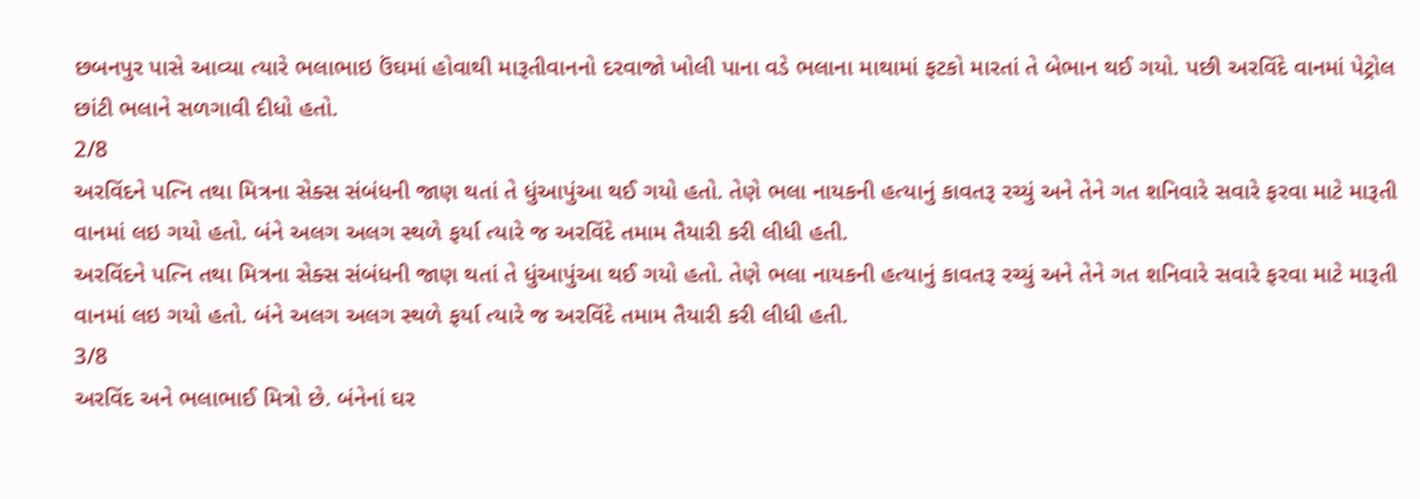છબનપુર પાસે આવ્યા ત્યારે ભલાભાઇ ઉંઘમાં હોવાથી મારૂતીવાનનો દરવાજો ખોલી પાના વડે ભલાના માથામાં ફટકો મારતાં તે બેભાન થઈ ગયો. પછી અરવિંદે વાનમાં પેટ્રોલ છાંટી ભલાને સળગાવી દીધો હતો.
2/8
અરવિંદને પત્નિ તથા મિત્રના સેક્સ સંબંધની જાણ થતાં તે ધુંઆપુંઆ થઈ ગયો હતો. તેણે ભલા નાયકની હત્યાનું કાવતરૂ રચ્યું અને તેને ગત શનિવારે સવારે ફરવા માટે મારૂતી વાનમાં લઇ ગયો હતો. બંને અલગ અલગ સ્થળે ફર્યા ત્યારે જ અરવિંદે તમામ તૈયારી કરી લીધી હતી.
અરવિંદને પત્નિ તથા મિત્રના સેક્સ સંબંધની જાણ થતાં તે ધુંઆપુંઆ થઈ ગયો હતો. તેણે ભલા નાયકની હત્યાનું કાવતરૂ રચ્યું અને તેને ગત શનિવારે સવારે ફરવા માટે મારૂતી વાનમાં લઇ ગયો હતો. બંને અલગ અલગ સ્થળે ફર્યા ત્યારે જ અરવિંદે તમામ તૈયારી કરી લીધી હતી.
3/8
અરવિંદ અને ભલાભાઈ મિત્રો છે. બંનેનાં ઘર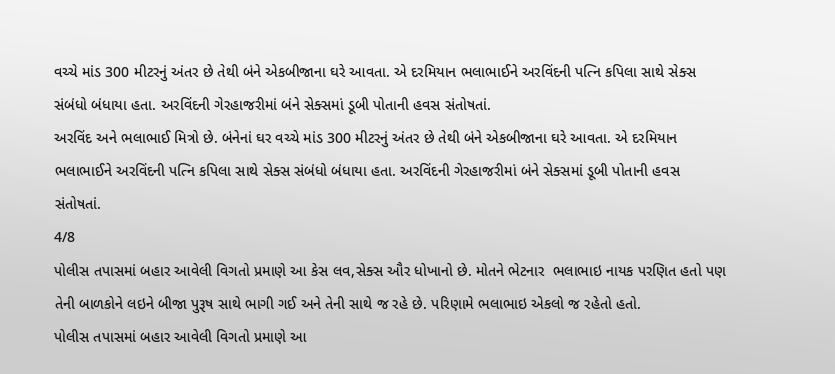વચ્ચે માંડ 300 મીટરનું અંતર છે તેથી બંને એકબીજાના ઘરે આવતા. એ દરમિયાન ભલાભાઈને અરવિંદની પત્નિ કપિલા સાથે સેક્સ સંબંધો બંધાયા હતા. અરવિંદની ગેરહાજરીમાં બંને સેક્સમાં ડૂબી પોતાની હવસ સંતોષતાં.
અરવિંદ અને ભલાભાઈ મિત્રો છે. બંનેનાં ઘર વચ્ચે માંડ 300 મીટરનું અંતર છે તેથી બંને એકબીજાના ઘરે આવતા. એ દરમિયાન ભલાભાઈને અરવિંદની પત્નિ કપિલા સાથે સેક્સ સંબંધો બંધાયા હતા. અરવિંદની ગેરહાજરીમાં બંને સેક્સમાં ડૂબી પોતાની હવસ સંતોષતાં.
4/8
પોલીસ તપાસમાં બહાર આવેલી વિગતો પ્રમાણે આ કેસ લવ,સેક્સ ઔર ધોખાનો છે. મોતને ભેટનાર  ભલાભાઇ નાયક પરણિત હતો પણ તેની બાળકોને લઇને બીજા પુરૂષ સાથે ભાગી ગઈ અને તેની સાથે જ રહે છે. પરિણામે ભલાભાઇ એકલો જ રહેતો હતો.
પોલીસ તપાસમાં બહાર આવેલી વિગતો પ્રમાણે આ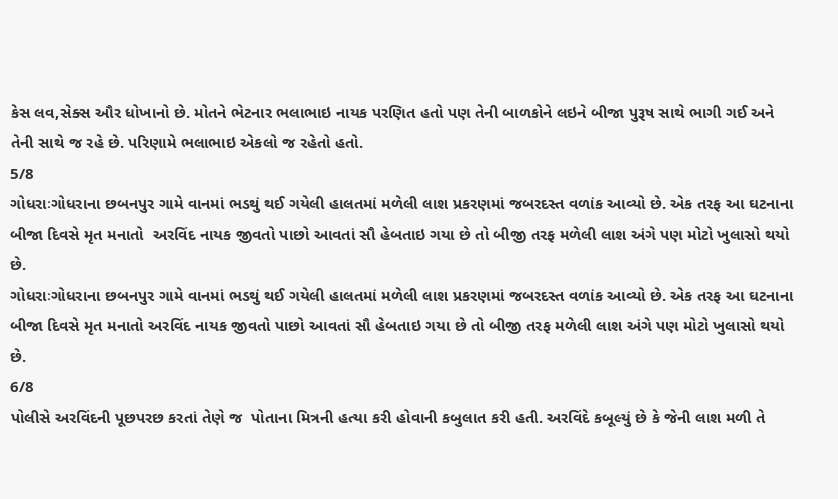કેસ લવ,સેક્સ ઔર ધોખાનો છે. મોતને ભેટનાર ભલાભાઇ નાયક પરણિત હતો પણ તેની બાળકોને લઇને બીજા પુરૂષ સાથે ભાગી ગઈ અને તેની સાથે જ રહે છે. પરિણામે ભલાભાઇ એકલો જ રહેતો હતો.
5/8
ગોધરાઃગોધરાના છબનપુર ગામે વાનમાં ભડથું થઈ ગયેલી હાલતમાં મળેલી લાશ પ્રકરણમાં જબરદસ્ત વળાંક આવ્યો છે. એક તરફ આ ઘટનાના બીજા દિવસે મૃત મનાતો  અરવિંદ નાયક જીવતો પાછો આવતાં સૌ હેબતાઇ ગયા છે તો બીજી તરફ મળેલી લાશ અંગે પણ મોટો ખુલાસો થયો છે.
ગોધરાઃગોધરાના છબનપુર ગામે વાનમાં ભડથું થઈ ગયેલી હાલતમાં મળેલી લાશ પ્રકરણમાં જબરદસ્ત વળાંક આવ્યો છે. એક તરફ આ ઘટનાના બીજા દિવસે મૃત મનાતો અરવિંદ નાયક જીવતો પાછો આવતાં સૌ હેબતાઇ ગયા છે તો બીજી તરફ મળેલી લાશ અંગે પણ મોટો ખુલાસો થયો છે.
6/8
પોલીસે અરવિંદની પૂછપરછ કરતાં તેણે જ  પોતાના મિત્રની હત્યા કરી હોવાની કબુલાત કરી હતી. અરવિંદે કબૂલ્યું છે કે જેની લાશ મળી તે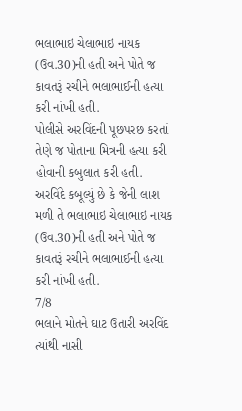ભલાભાઇ ચેલાભાઇ નાયક (ઉવ.30)ની હતી અને પોતે જ કાવતરૂં રચીને ભલાભાઈની હત્યા કરી નાંખી હતી.
પોલીસે અરવિંદની પૂછપરછ કરતાં તેણે જ પોતાના મિત્રની હત્યા કરી હોવાની કબુલાત કરી હતી. અરવિંદે કબૂલ્યું છે કે જેની લાશ મળી તે ભલાભાઇ ચેલાભાઇ નાયક (ઉવ.30)ની હતી અને પોતે જ કાવતરૂં રચીને ભલાભાઈની હત્યા કરી નાંખી હતી.
7/8
ભલાને મોતને ઘાટ ઉતારી અરવિંદ ત્યાંથી નાસી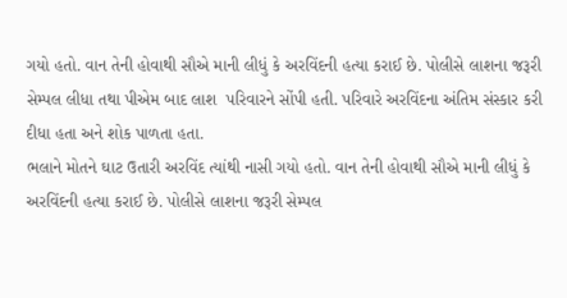ગયો હતો. વાન તેની હોવાથી સૌએ માની લીધું કે અરવિંદની હત્યા કરાઈ છે. પોલીસે લાશના જરૂરી સેમ્પલ લીધા તથા પીએમ બાદ લાશ  પરિવારને સોંપી હતી. પરિવારે અરવિંદના અંતિમ સંસ્કાર કરી દીધા હતા અને શોક પાળતા હતા.
ભલાને મોતને ઘાટ ઉતારી અરવિંદ ત્યાંથી નાસી ગયો હતો. વાન તેની હોવાથી સૌએ માની લીધું કે અરવિંદની હત્યા કરાઈ છે. પોલીસે લાશના જરૂરી સેમ્પલ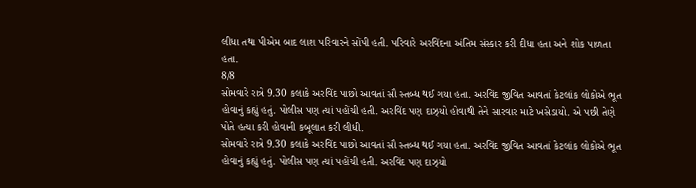લીધા તથા પીએમ બાદ લાશ પરિવારને સોંપી હતી. પરિવારે અરવિંદના અંતિમ સંસ્કાર કરી દીધા હતા અને શોક પાળતા હતા.
8/8
સોમવારે રાત્રે 9.30 કલાકે અરવિંદ પાછો આવતાં સૌ સ્તબ્ધ થઈ ગયા હતા. અરવિંદ જીવિત આવતાં કેટલાંક લોકોએ ભૂત હોવાનું કહ્યું હતું. પોલીસ પણ ત્યાં પહોંચી હતી. અરવિંદ પણ દાઝ્યો હોવાથી તેને સારવાર માટે ખસેડાયો. એ પછી તેણે પોતે હત્યા કરી હોવાની કબૂલાત કરી લીધી.
સોમવારે રાત્રે 9.30 કલાકે અરવિંદ પાછો આવતાં સૌ સ્તબ્ધ થઈ ગયા હતા. અરવિંદ જીવિત આવતાં કેટલાંક લોકોએ ભૂત હોવાનું કહ્યું હતું. પોલીસ પણ ત્યાં પહોંચી હતી. અરવિંદ પણ દાઝ્યો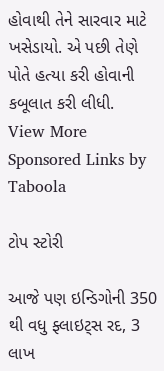હોવાથી તેને સારવાર માટે ખસેડાયો. એ પછી તેણે પોતે હત્યા કરી હોવાની કબૂલાત કરી લીધી.
View More
Sponsored Links by Taboola

ટોપ સ્ટોરી

આજે પણ ઇન્ડિગોની 350 થી વધુ ફ્લાઇટ્સ રદ, 3 લાખ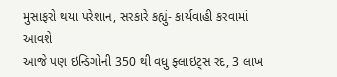મુસાફરો થયા પરેશાન, સરકારે કહ્યું- કાર્યવાહી કરવામાં આવશે
આજે પણ ઇન્ડિગોની 350 થી વધુ ફ્લાઇટ્સ રદ, 3 લાખ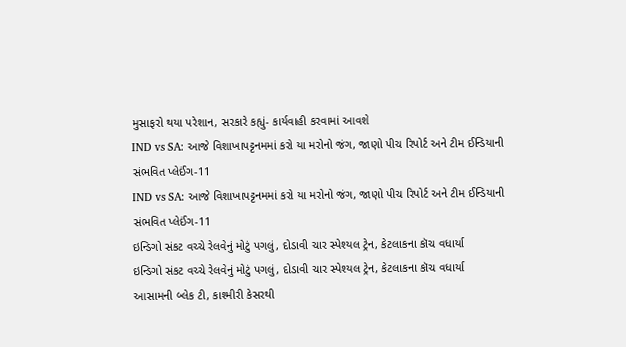મુસાફરો થયા પરેશાન, સરકારે કહ્યું- કાર્યવાહી કરવામાં આવશે
IND vs SA: આજે વિશાખાપટ્ટનમમાં કરો યા મરોનો જંગ, જાણો પીચ રિપોર્ટ અને ટીમ ઈન્ડિયાની સંભવિત પ્લેઈંગ-11
IND vs SA: આજે વિશાખાપટ્ટનમમાં કરો યા મરોનો જંગ, જાણો પીચ રિપોર્ટ અને ટીમ ઈન્ડિયાની સંભવિત પ્લેઈંગ-11
ઇન્ડિગો સંકટ વચ્ચે રેલવેનું મોટું પગલું, દોડાવી ચાર સ્પેશ્યલ ટ્રેન, કેટલાકના કૉચ વધાર્યા
ઇન્ડિગો સંકટ વચ્ચે રેલવેનું મોટું પગલું, દોડાવી ચાર સ્પેશ્યલ ટ્રેન, કેટલાકના કૉચ વધાર્યા
આસામની બ્લેક ટી, કાશ્મીરી કેસરથી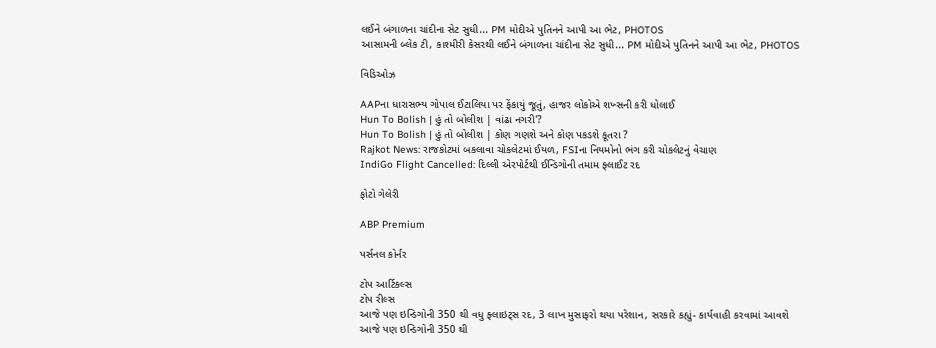લઈને બંગાળના ચાંદીના સેટ સુધી... PM મોદીએ પુતિનને આપી આ ભેટ, PHOTOS
આસામની બ્લેક ટી, કાશ્મીરી કેસરથી લઈને બંગાળના ચાંદીના સેટ સુધી... PM મોદીએ પુતિનને આપી આ ભેટ, PHOTOS

વિડિઓઝ

AAPના ધારાસભ્ય ગોપાલ ઈટાલિયા પર ફેંકાયું જૂતું, હાજર લોકોએ શખ્સની કરી ધોલાઈ
Hun To Bolish | હું તો બોલીશ | વાંઢા નગરી'?
Hun To Bolish | હું તો બોલીશ | કોણ ગણશે અને કોણ પકડશે કૂતરા ?
Rajkot News: રાજકોટમાં બકલાવા ચોકલેટમાં ઈયળ, FSIના નિયમોનો ભંગ કરી ચોકલેટનું વેચાણ
IndiGo Flight Cancelled: દિલ્લી એરપોર્ટથી ઈન્ડિગોની તમામ ફ્લાઈટ રદ

ફોટો ગેલેરી

ABP Premium

પર્સનલ કોર્નર

ટોપ આર્ટિકલ્સ
ટોપ રીલ્સ
આજે પણ ઇન્ડિગોની 350 થી વધુ ફ્લાઇટ્સ રદ, 3 લાખ મુસાફરો થયા પરેશાન, સરકારે કહ્યું- કાર્યવાહી કરવામાં આવશે
આજે પણ ઇન્ડિગોની 350 થી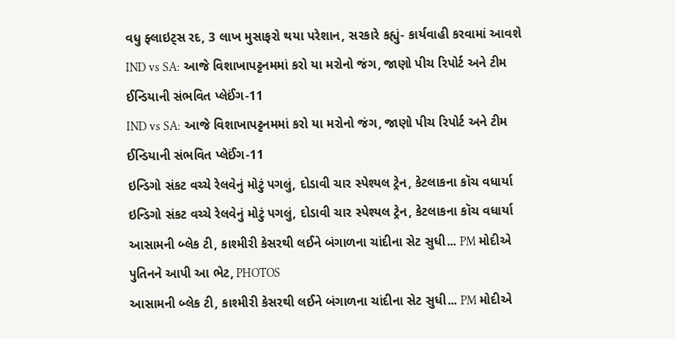વધુ ફ્લાઇટ્સ રદ, 3 લાખ મુસાફરો થયા પરેશાન, સરકારે કહ્યું- કાર્યવાહી કરવામાં આવશે
IND vs SA: આજે વિશાખાપટ્ટનમમાં કરો યા મરોનો જંગ, જાણો પીચ રિપોર્ટ અને ટીમ ઈન્ડિયાની સંભવિત પ્લેઈંગ-11
IND vs SA: આજે વિશાખાપટ્ટનમમાં કરો યા મરોનો જંગ, જાણો પીચ રિપોર્ટ અને ટીમ ઈન્ડિયાની સંભવિત પ્લેઈંગ-11
ઇન્ડિગો સંકટ વચ્ચે રેલવેનું મોટું પગલું, દોડાવી ચાર સ્પેશ્યલ ટ્રેન, કેટલાકના કૉચ વધાર્યા
ઇન્ડિગો સંકટ વચ્ચે રેલવેનું મોટું પગલું, દોડાવી ચાર સ્પેશ્યલ ટ્રેન, કેટલાકના કૉચ વધાર્યા
આસામની બ્લેક ટી, કાશ્મીરી કેસરથી લઈને બંગાળના ચાંદીના સેટ સુધી... PM મોદીએ પુતિનને આપી આ ભેટ, PHOTOS
આસામની બ્લેક ટી, કાશ્મીરી કેસરથી લઈને બંગાળના ચાંદીના સેટ સુધી... PM મોદીએ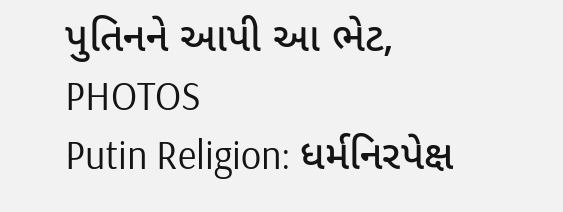પુતિનને આપી આ ભેટ, PHOTOS
Putin Religion: ધર્મનિરપેક્ષ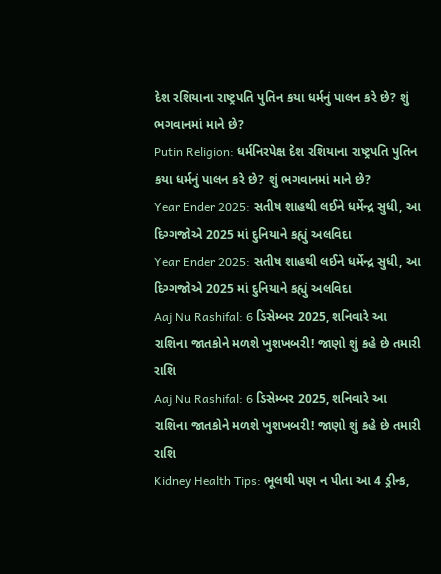દેશ રશિયાના રાષ્ટ્રપતિ પુતિન કયા ધર્મનું પાલન કરે છે? શું ભગવાનમાં માને છે?
Putin Religion: ધર્મનિરપેક્ષ દેશ રશિયાના રાષ્ટ્રપતિ પુતિન કયા ધર્મનું પાલન કરે છે? શું ભગવાનમાં માને છે?
Year Ender 2025: સતીષ શાહથી લઈને ધર્મેન્દ્ર સુધી, આ દિગ્ગજોએ 2025 માં દુનિયાને કહ્યું અલવિદા
Year Ender 2025: સતીષ શાહથી લઈને ધર્મેન્દ્ર સુધી, આ દિગ્ગજોએ 2025 માં દુનિયાને કહ્યું અલવિદા
Aaj Nu Rashifal: 6 ડિસેમ્બર 2025, શનિવારે આ રાશિના જાતકોને મળશે ખુશખબરી! જાણો શું કહે છે તમારી રાશિ
Aaj Nu Rashifal: 6 ડિસેમ્બર 2025, શનિવારે આ રાશિના જાતકોને મળશે ખુશખબરી! જાણો શું કહે છે તમારી રાશિ
Kidney Health Tips: ભૂલથી પણ ન પીતા આ 4 ડ્રીન્ક,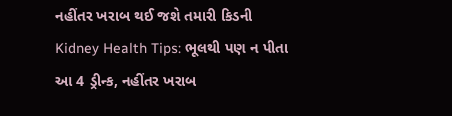નહીંતર ખરાબ થઈ જશે તમારી કિડની
Kidney Health Tips: ભૂલથી પણ ન પીતા આ 4 ડ્રીન્ક, નહીંતર ખરાબ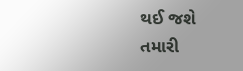થઈ જશે તમારી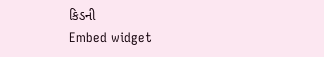કિડની
Embed widget